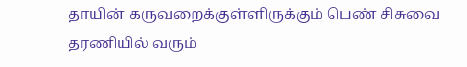தாயின் கருவறைக்குள்ளிருக்கும் பெண் சிசுவை
தரணியில் வரும்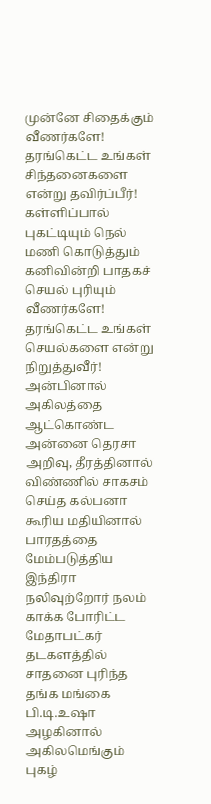முன்னே சிதைக்கும் வீணர்களே!
தரங்கெட்ட உங்கள் சிந்தனைகளை என்று தவிர்ப்பீர்!
கள்ளிப்பால் புகட்டியும் நெல் மணி கொடுத்தும்
கனிவின்றி பாதகச் செயல் புரியும் வீணர்களே!
தரங்கெட்ட உங்கள் செயல்களை என்று நிறுத்துவீர்!
அன்பினால் அகிலத்தை ஆட்கொண்ட அன்னை தெரசா
அறிவு, தீரத்தினால் விண்ணில் சாகசம் செய்த கல்பனா
கூரிய மதியினால் பாரதத்தை மேம்படுத்திய இந்திரா
நலிவுற்றோர் நலம் காக்க போரிட்ட மேதாபட்கர்
தடகளத்தில் சாதனை புரிந்த தங்க மங்கை பி.டி.உஷா
அழகினால் அகிலமெங்கும் புகழ்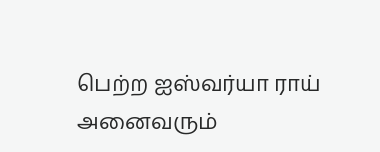பெற்ற ஐஸ்வர்யா ராய்
அனைவரும்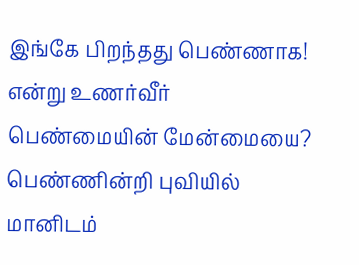இங்கே பிறந்தது பெண்ணாக!
என்று உணர்வீர் பெண்மையின் மேன்மையை?
பெண்ணின்றி புவியில் மானிடம்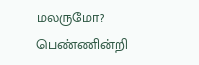மலருமோ?
பெண்ணின்றி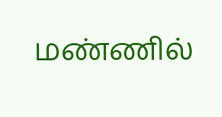மண்ணில்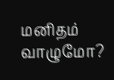மனிதம் வாழுமோ?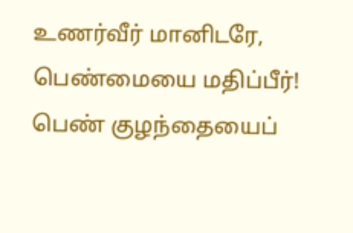உணர்வீர் மானிடரே, பெண்மையை மதிப்பீர்!
பெண் குழந்தையைப்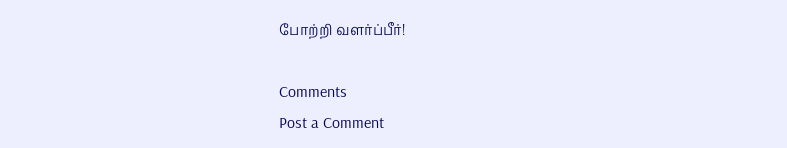போற்றி வளர்ப்பீர்!

Comments
Post a Comment